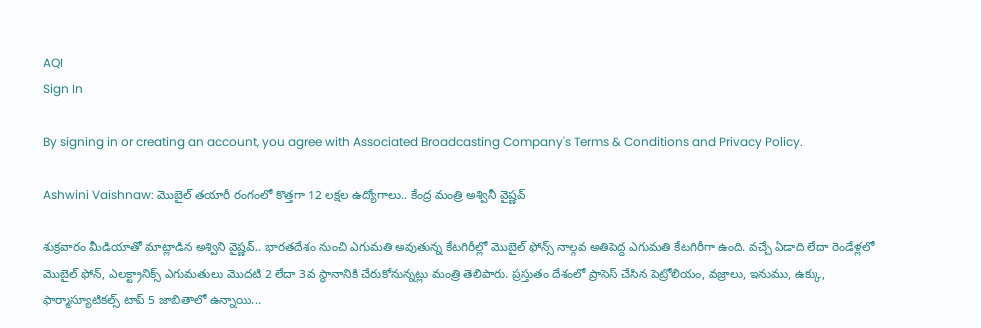AQI
Sign In

By signing in or creating an account, you agree with Associated Broadcasting Company's Terms & Conditions and Privacy Policy.

Ashwini Vaishnaw: మొబైల్‌ తయారీ రంగంలో కొత్తగా 12 లక్షల ఉద్యోగాలు.. కేంద్ర మంత్రి అశ్వినీ వైష్ణవ్‌

శుక్రవారం మీడియాతో మాట్లాడిన అశ్విని వైష్ణవ్‌.. భారతదేశం నుంచి ఎగుమతి అవుతున్న కేటగిరీల్లో మొబైల్‌ ఫోన్స్‌ నాల్గవ అతిపెద్ద ఎగుమతి కేటగిరీగా ఉంది. వచ్చే ఏడాది లేదా రెండేళ్లలో మొబైల్‌ ఫోన్‌, ఎలక్ట్రానిక్స్‌ ఎగుమతులు మొదటి 2 లేదా 3వ స్థానానికి చేరుకోనున్నట్లు మంత్రి తెలిపారు. ప్రస్తుతం దేశంలో ప్రాసెస్ చేసిన పెట్రోలియం, వజ్రాలు, ఇనుము, ఉక్కు, ఫార్మాస్యూటికల్స్‌ టాప్‌ 5 జాబితాలో ఉన్నాయి...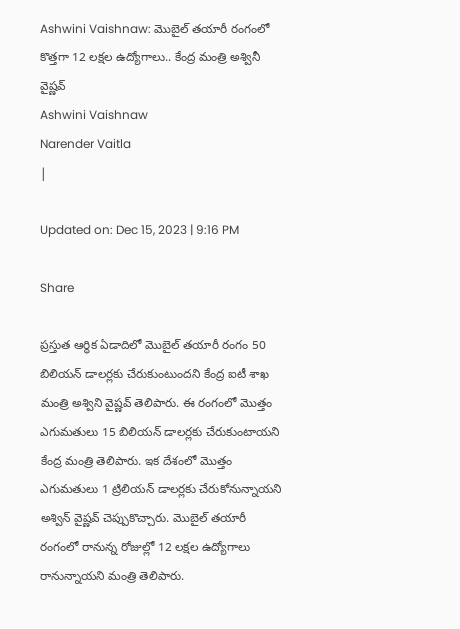Ashwini Vaishnaw: మొబైల్‌ తయారీ రంగంలో కొత్తగా 12 లక్షల ఉద్యోగాలు.. కేంద్ర మంత్రి అశ్వినీ వైష్ణవ్‌
Ashwini Vaishnaw
Narender Vaitla
|

Updated on: Dec 15, 2023 | 9:16 PM

Share

ప్రస్తుత ఆర్థిక ఏడాదిలో మొబైల్ తయారీ రంగం 50 బిలియన్‌ డాలర్లకు చేరుకుంటుందని కేంద్ర ఐటీ శాఖ మంత్రి అశ్విని వైష్ణవ్‌ తెలిపారు. ఈ రంగంలో మొత్తం ఎగుమతులు 15 బిలియన్‌ డాలర్లకు చేరుకుంటాయని కేంద్ర మంత్రి తెలిపారు. ఇక దేశంలో మొత్తం ఎగుమతులు 1 ట్రిలియన్‌ డాలర్లకు చేరుకోనున్నాయని అశ్విన్ వైష్ణవ్‌ చెప్పుకొచ్చారు. మొబైల్ తయారీ రంగంలో రానున్న రోజుల్లో 12 లక్షల ఉద్యోగాలు రానున్నాయని మంత్రి తెలిపారు.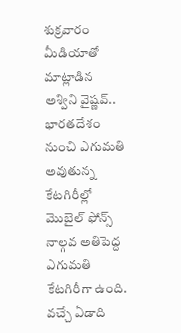శుక్రవారం మీడియాతో మాట్లాడిన అశ్విని వైష్ణవ్‌.. భారతదేశం నుంచి ఎగుమతి అవుతున్న కేటగిరీల్లో మొబైల్‌ ఫోన్స్‌ నాల్గవ అతిపెద్ద ఎగుమతి కేటగిరీగా ఉంది. వచ్చే ఏడాది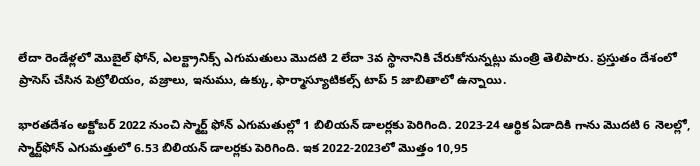లేదా రెండేళ్లలో మొబైల్‌ ఫోన్‌, ఎలక్ట్రానిక్స్‌ ఎగుమతులు మొదటి 2 లేదా 3వ స్థానానికి చేరుకోనున్నట్లు మంత్రి తెలిపారు. ప్రస్తుతం దేశంలో ప్రాసెస్ చేసిన పెట్రోలియం, వజ్రాలు, ఇనుము, ఉక్కు, ఫార్మాస్యూటికల్స్‌ టాప్‌ 5 జాబితాలో ఉన్నాయి.

భారతదేశం అక్టోబర్‌ 2022 నుంచి స్మార్ట్‌ ఫోన్‌ ఎగుమతుల్లో 1 బిలియన్‌ డాలర్లకు పెరిగింది. 2023-24 ఆర్థిక ఏడాదికి గాను మొదటి 6 నెలల్లో, స్మార్ట్‌ఫోన్‌ ఎగుమత్తులో 6.53 బిలియన్‌ డాలర్లకు పెరిగింది. ఇక 2022-2023లో మొత్తం 10,95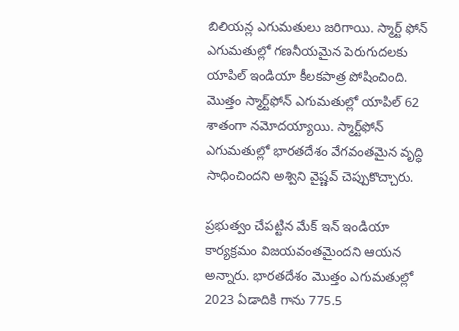బిలియన్ల ఎగుమతులు జరిగాయి. స్మార్ట్‌ ఫోన్‌ ఎగుమతుల్లో గణనీయమైన పెరుగుదలకు యాపిల్‌ ఇండియా కీలకపాత్ర పోషించింది. మొత్తం స్మార్ట్‌ఫోన్‌ ఎగుమతుల్లో యాపిల్‌ 62 శాతంగా నమోదయ్యాయి. స్మార్ట్‌ఫోన్‌ ఎగుమతుల్లో భారతదేశం వేగవంతమైన వృద్ధి సాధించిందని అశ్విని వైష్ణవ్‌ చెప్పుకొచ్చారు.

ప్రభుత్వం చేపట్టిన మేక్‌ ఇన్‌ ఇండియా కార్యక్రమం విజయవంతమైందని ఆయన అన్నారు. భారతదేశం మొత్తం ఎగుమతుల్లో 2023 ఏడాదికి గాను 775.5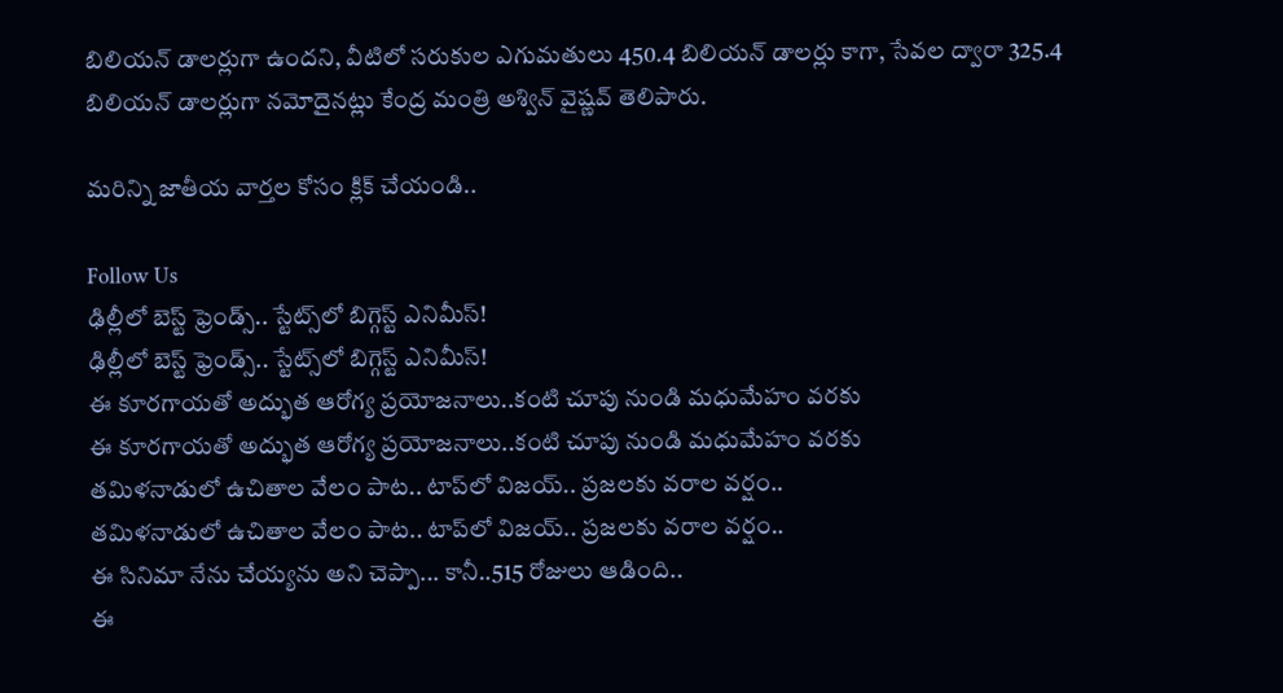బిలియన్‌ డాలర్లుగా ఉందని, వీటిలో సరుకుల ఎగుమతులు 450.4 బిలియన్‌ డాలర్లు కాగా, సేవల ద్వారా 325.4 బిలియన్‌ డాలర్లుగా నమోదైనట్లు కేంద్ర మంత్రి అశ్విన్‌ వైష్ణవ్‌ తెలిపారు.

మరిన్ని జాతీయ వార్తల కోసం క్లిక్ చేయండి..

Follow Us
ఢిల్లీలో బెస్ట్ ఫ్రెండ్స్.. స్టేట్స్‌లో బిగ్గెస్ట్ ఎనిమీస్!
ఢిల్లీలో బెస్ట్ ఫ్రెండ్స్.. స్టేట్స్‌లో బిగ్గెస్ట్ ఎనిమీస్!
ఈ కూరగాయతో అద్భుత ఆరోగ్య ప్రయోజనాలు..కంటి చూపు నుండి మధుమేహం వరకు
ఈ కూరగాయతో అద్భుత ఆరోగ్య ప్రయోజనాలు..కంటి చూపు నుండి మధుమేహం వరకు
తమిళనాడులో ఉచితాల వేలం పాట.. టాప్‌లో విజయ్.. ప్రజలకు వరాల వర్షం..
తమిళనాడులో ఉచితాల వేలం పాట.. టాప్‌లో విజయ్.. ప్రజలకు వరాల వర్షం..
ఈ సినిమా నేను చేయ్యను అని చెప్పా... కానీ..515 రోజులు ఆడింది..
ఈ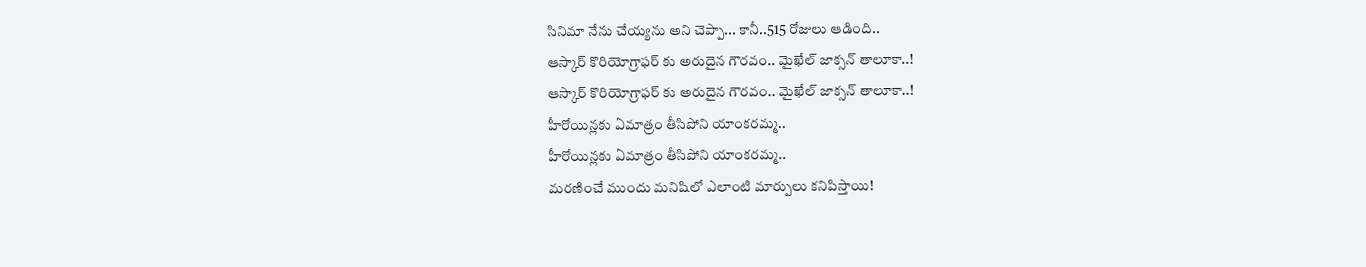సినిమా నేను చేయ్యను అని చెప్పా... కానీ..515 రోజులు ఆడింది..
ఆస్కార్ కొరియోగ్రాఫర్ కు అరుదైన గౌరవం.. మైఖేల్ జాక్సన్ తాలూకా..!
ఆస్కార్ కొరియోగ్రాఫర్ కు అరుదైన గౌరవం.. మైఖేల్ జాక్సన్ తాలూకా..!
హీరోయిన్లకు ఏమాత్రం తీసిపోని యాంకరమ్మ..
హీరోయిన్లకు ఏమాత్రం తీసిపోని యాంకరమ్మ..
మరణించే ముందు మనిషిలో ఎలాంటి మార్పులు కనిపిస్తాయి!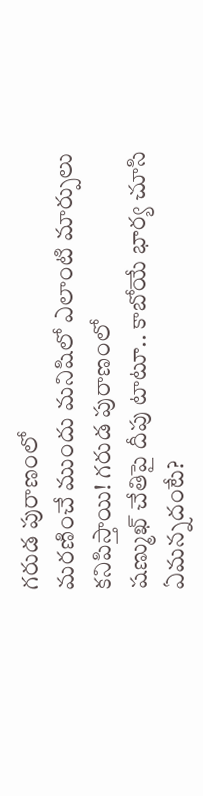గరుడ పురాణంలో
మరణించే ముందు మనిషిలో ఎలాంటి మార్పులు కనిపిస్తాయి! గరుడ పురాణంలో
షణ్ముఖ్ చేతిపై దీపు టాటూ.. కాబోయే భార్య చూసి ఏమన్నదంటే?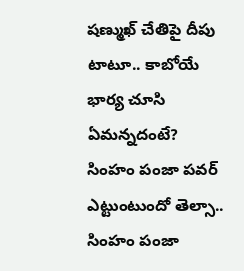షణ్ముఖ్ చేతిపై దీపు టాటూ.. కాబోయే భార్య చూసి ఏమన్నదంటే?
సింహం పంజా పవర్ ఎట్టుంటుందో తెల్సా..
సింహం పంజా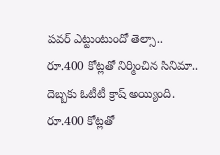పవర్ ఎట్టుంటుందో తెల్సా..
రూ.400 కోట్లతో నిర్మించిన సినిమా.. దెబ్బకు ఓటీటీ క్రాష్ అయ్యింది.
రూ.400 కోట్లతో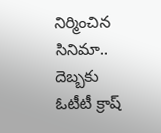నిర్మించిన సినిమా.. దెబ్బకు ఓటీటీ క్రాష్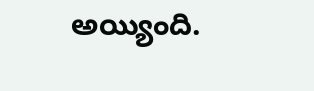అయ్యింది.